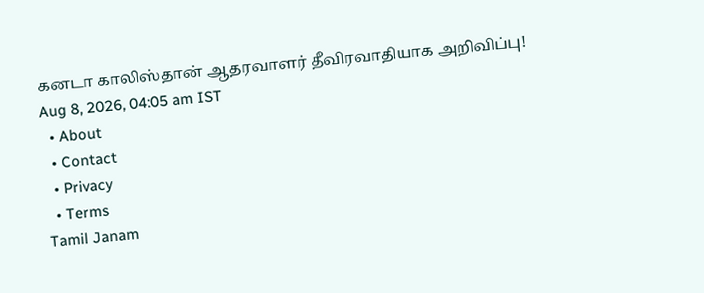கனடா காலிஸ்தான் ஆதரவாளர் தீவிரவாதியாக அறிவிப்பு!
Aug 8, 2026, 04:05 am IST
  • About
  • Contact
  • Privacy
  • Terms
Tamil Janam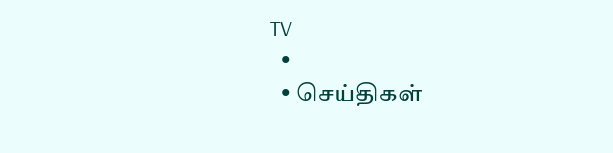TV
  •
  • செய்திகள்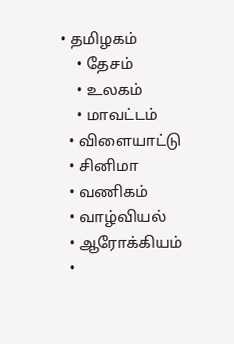• தமிழகம்
    • தேசம்
    • உலகம்
    • மாவட்டம்
  • விளையாட்டு
  • சினிமா
  • வணிகம்
  • வாழ்வியல்
  • ஆரோக்கியம்
  •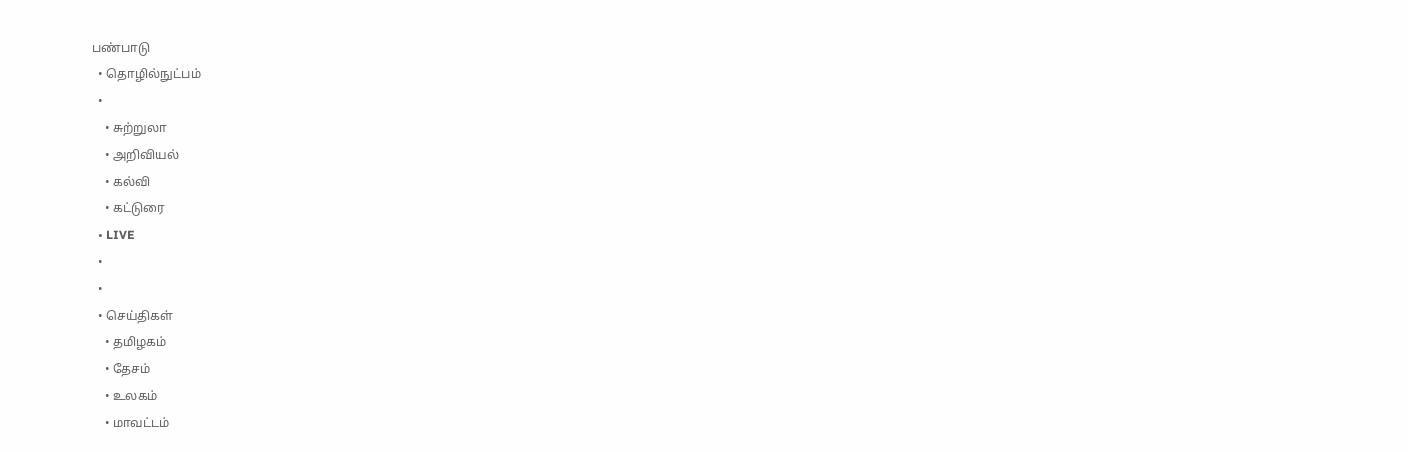பண்பாடு
  • தொழில்நுட்பம்
  •
    • சுற்றுலா
    • அறிவியல்
    • கல்வி
    • கட்டுரை
  • LIVE
  •
  •
  • செய்திகள்
    • தமிழகம்
    • தேசம்
    • உலகம்
    • மாவட்டம்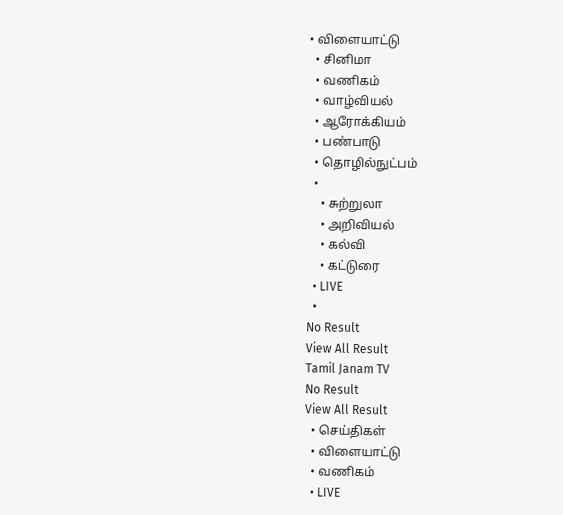• விளையாட்டு
  • சினிமா
  • வணிகம்
  • வாழ்வியல்
  • ஆரோக்கியம்
  • பண்பாடு
  • தொழில்நுட்பம்
  •
    • சுற்றுலா
    • அறிவியல்
    • கல்வி
    • கட்டுரை
  • LIVE
  •
No Result
View All Result
Tamil Janam TV
No Result
View All Result
  • செய்திகள்
  • விளையாட்டு
  • வணிகம்
  • LIVE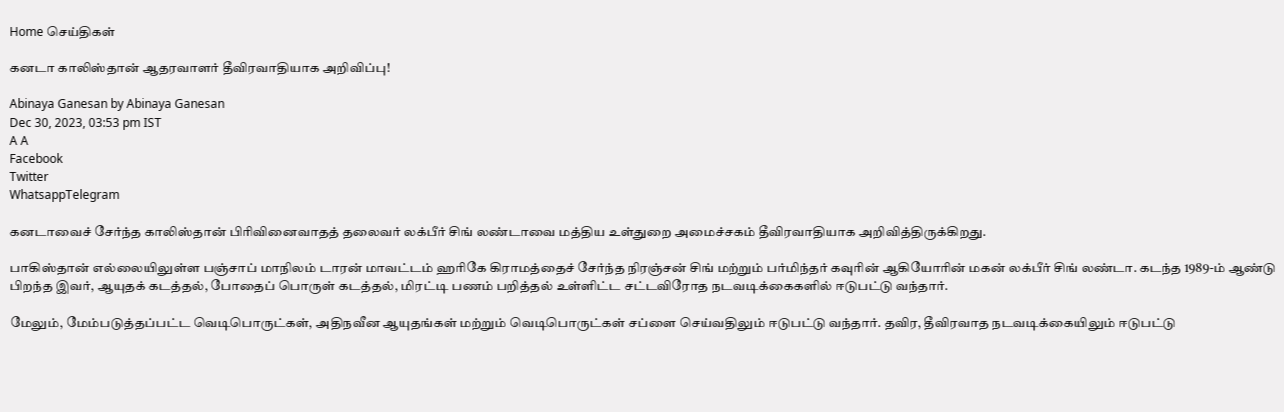Home செய்திகள்

கனடா காலிஸ்தான் ஆதரவாளர் தீவிரவாதியாக அறிவிப்பு!

Abinaya Ganesan by Abinaya Ganesan
Dec 30, 2023, 03:53 pm IST
A A
Facebook
Twitter
WhatsappTelegram

கனடாவைச் சேர்ந்த காலிஸ்தான் பிரிவினைவாதத் தலைவர் லக்பீர் சிங் லண்டாவை மத்திய உள்துறை அமைச்சகம் தீவிரவாதியாக அறிவித்திருக்கிறது.

பாகிஸ்தான் எல்லையிலுள்ள பஞ்சாப் மாநிலம் டாரன் மாவட்டம் ஹரிகே கிராமத்தைச் சேர்ந்த நிரஞ்சன் சிங் மற்றும் பர்மிந்தர் கவுரின் ஆகியோரின் மகன் லக்பீர் சிங் லண்டா. கடந்த 1989-ம் ஆண்டு பிறந்த இவர், ஆயுதக் கடத்தல், போதைப் பொருள் கடத்தல், மிரட்டி பணம் பறித்தல் உள்ளிட்ட சட்டவிரோத நடவடிக்கைகளில் ஈடுபட்டு வந்தார்.

மேலும், மேம்படுத்தப்பட்ட வெடிபொருட்கள், அதிநவீன ஆயுதங்கள் மற்றும் வெடிபொருட்கள் சப்ளை செய்வதிலும் ஈடுபட்டு வந்தார். தவிர, தீவிரவாத நடவடிக்கையிலும் ஈடுபட்டு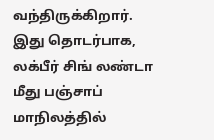வந்திருக்கிறார். இது தொடர்பாக, லக்பீர் சிங் லண்டா மீது பஞ்சாப் மாநிலத்தில்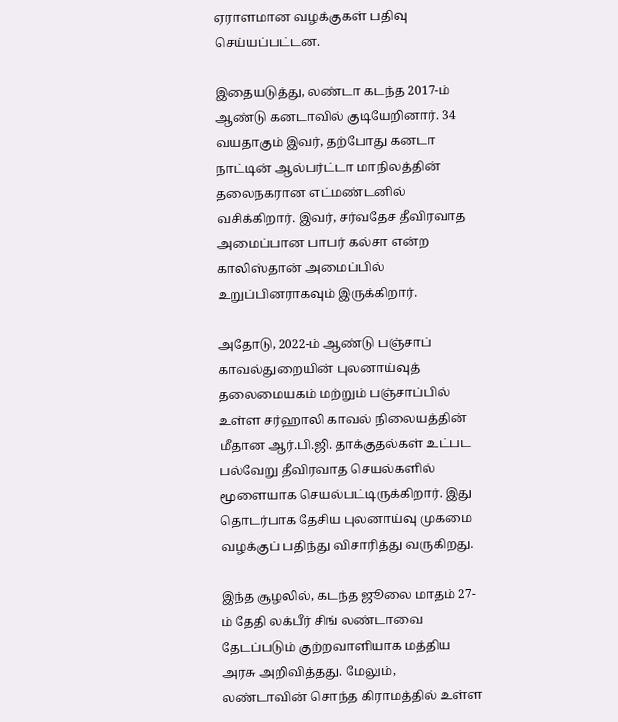ஏராளமான வழக்குகள் பதிவு செய்யப்பட்டன.

இதையடுத்து, லண்டா கடந்த 2017-ம் ஆண்டு கனடாவில் குடியேறினார். 34 வயதாகும் இவர், தற்போது கனடா நாட்டின் ஆல்பர்ட்டா மாநிலத்தின் தலைநகரான எட்மண்டனில் வசிக்கிறார். இவர், சர்வதேச தீவிரவாத அமைப்பான பாபர் கல்சா என்ற காலிஸ்தான் அமைப்பில் உறுப்பினராகவும் இருக்கிறார்.

அதோடு, 2022-ம் ஆண்டு பஞ்சாப் காவல்துறையின் புலனாய்வுத் தலைமையகம் மற்றும் பஞ்சாப்பில் உள்ள சர்ஹாலி காவல் நிலையத்தின் மீதான ஆர்.பி.ஜி. தாக்குதல்கள் உட்பட பல்வேறு தீவிரவாத செயல்களில் மூளையாக செயல்பட்டிருக்கிறார். இது தொடர்பாக தேசிய புலனாய்வு முகமை வழக்குப் பதிந்து விசாரித்து வருகிறது.

இந்த சூழலில், கடந்த ஜூலை மாதம் 27-ம் தேதி லக்பீர் சிங் லண்டாவை தேடப்படும் குற்றவாளியாக மத்திய அரசு அறிவித்தது. மேலும், லண்டாவின் சொந்த கிராமத்தில் உள்ள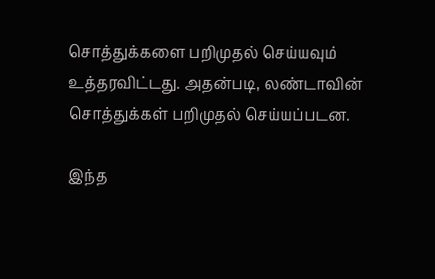சொத்துக்களை பறிமுதல் செய்யவும் உத்தரவிட்டது. அதன்படி, லண்டாவின் சொத்துக்கள் பறிமுதல் செய்யப்படன.

இந்த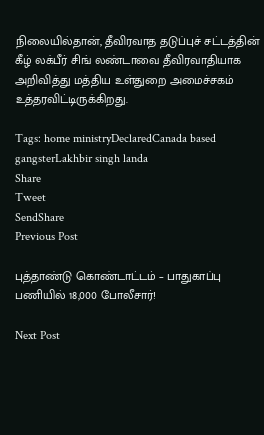நிலையில்தான், தீவிரவாத தடுப்புச் சட்டத்தின் கீழ் லக்பீர் சிங் லண்டாவை தீவிரவாதியாக அறிவித்து மத்திய உள்துறை அமைச்சகம் உத்தரவிட்டிருக்கிறது.

Tags: home ministryDeclaredCanada based gangsterLakhbir singh landa
Share
Tweet
SendShare
Previous Post

புத்தாண்டு கொண்டாட்டம் – பாதுகாப்பு பணியில் 18,000 போலீசார்!

Next Post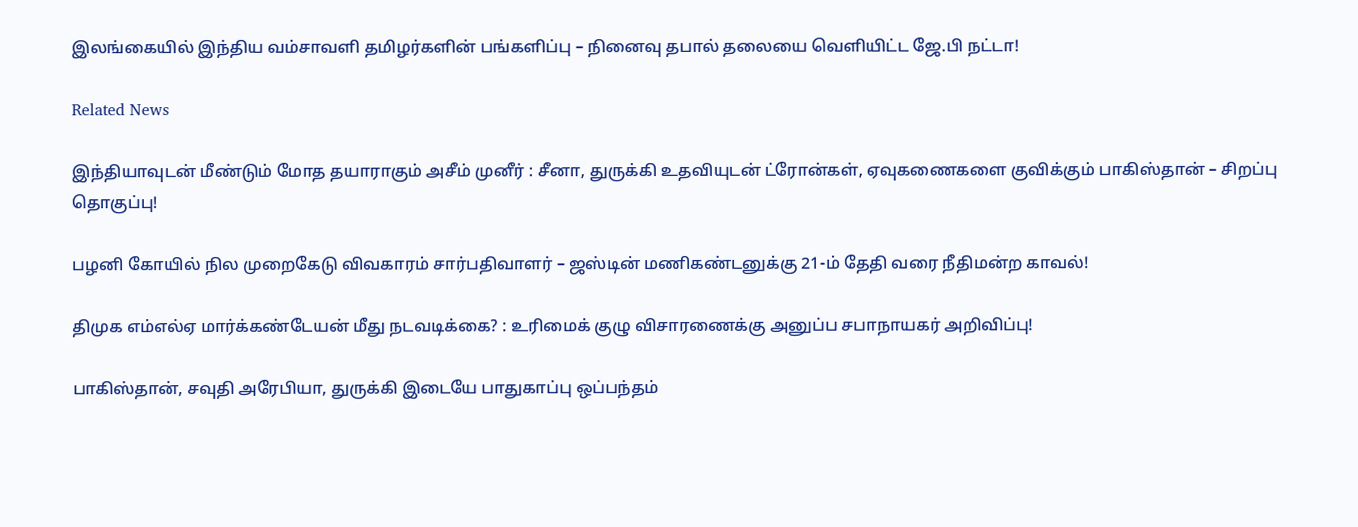இலங்கையில் இந்திய வம்சாவளி தமிழர்களின் பங்களிப்பு – நினைவு தபால் தலையை வெளியிட்ட ஜே.பி நட்டா!

Related News

இந்தியாவுடன் மீண்டும் மோத தயாராகும் அசீம் முனீர் : சீனா, துருக்கி உதவியுடன் ட்ரோன்கள், ஏவுகணைகளை குவிக்கும் பாகிஸ்தான் – சிறப்பு தொகுப்பு!

பழனி கோயில் நில முறைகேடு விவகாரம் சார்பதிவாளர் – ஜஸ்டின் மணிகண்டனுக்கு 21-ம் தேதி வரை நீதிமன்ற காவல்!

திமுக எம்எல்ஏ மார்க்கண்டேயன் மீது நடவடிக்கை? : உரிமைக் குழு விசாரணைக்கு அனுப்ப சபாநாயகர் அறிவிப்பு!

பாகிஸ்தான், சவுதி அரேபியா, துருக்கி இடையே பாதுகாப்பு ஒப்பந்தம்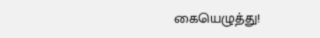கையெழுத்து!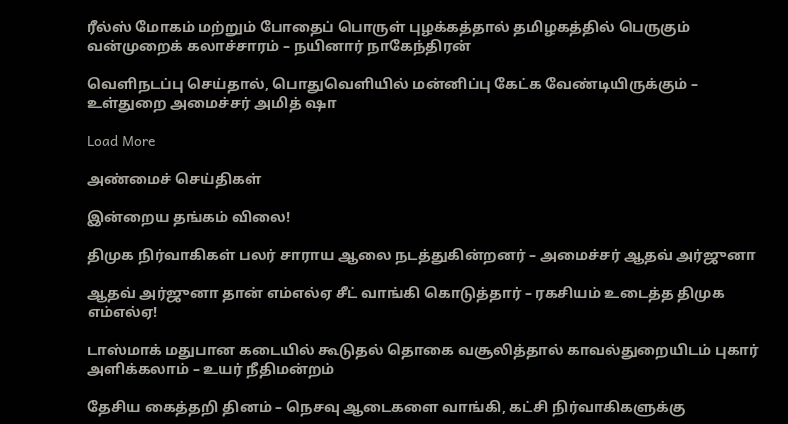ரீல்ஸ் மோகம் மற்றும் போதைப் பொருள் புழக்கத்தால் தமிழகத்தில் பெருகும் வன்முறைக் கலாச்சாரம் – நயினார் நாகேந்திரன்

வெளிநடப்பு செய்தால், பொதுவெளியில் மன்னிப்பு கேட்க வேண்டியிருக்கும் – உள்துறை அமைச்சர் அமித் ஷா

Load More

அண்மைச் செய்திகள்

இன்றைய தங்கம் விலை!

திமுக நிர்வாகிகள் பலர் சாராய ஆலை நடத்துகின்றனர் – அமைச்சர் ஆதவ் அர்ஜுனா

ஆதவ் அர்ஜுனா தான் எம்எல்ஏ சீட் வாங்கி கொடுத்தார் – ரகசியம் உடைத்த திமுக எம்எல்ஏ!

டாஸ்மாக் மதுபான கடையில் கூடுதல் தொகை வசூலித்தால் காவல்துறையிடம் புகார் அளிக்கலாம் – உயர் நீதிமன்றம்

தேசிய கைத்தறி தினம் – நெசவு ஆடைகளை வாங்கி, கட்சி நிர்வாகிகளுக்கு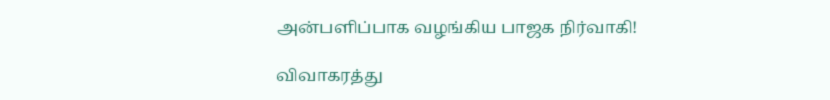அன்பளிப்பாக வழங்கிய பாஜக நிர்வாகி!

விவாகரத்து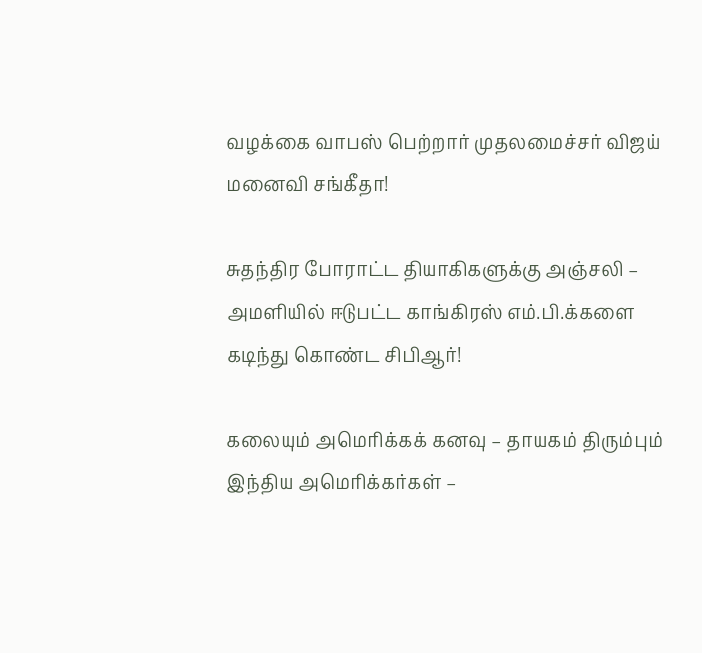வழக்கை வாபஸ் பெற்றார் முதலமைச்சர் விஜய் மனைவி சங்கீதா!

சுதந்திர போராட்ட தியாகிகளுக்கு அஞ்சலி – அமளியில் ஈடுபட்ட காங்கிரஸ் எம்.பி.க்களை கடிந்து கொண்ட சிபிஆர்!

கலையும் அமெரிக்கக் கனவு – தாயகம் திரும்பும் இந்திய அமெரிக்கர்கள் –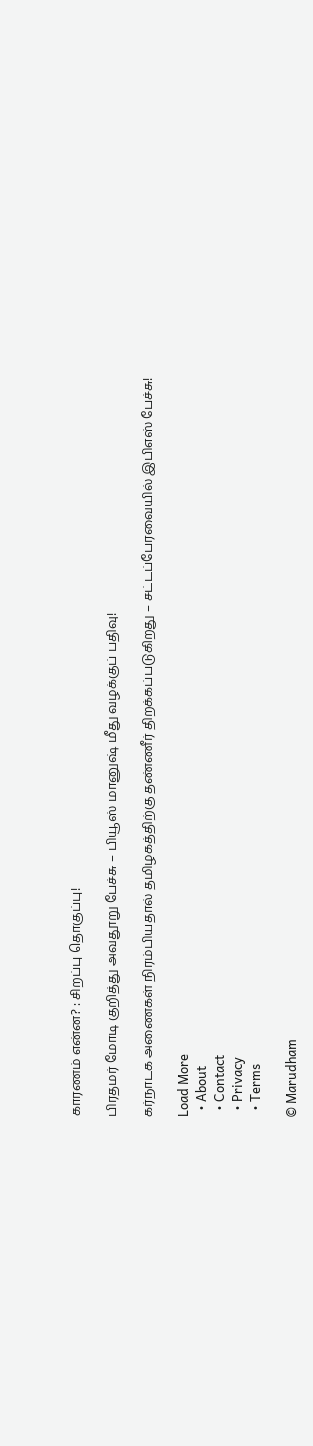காரணம் என்ன? : சிறப்பு தொகுப்பு!

பிரதமர் மோடி குறித்து அவதூறு பேச்சு – பியூஸ் மானுஷ் மீது வழக்குப் பதிவு!

கர்நாடக அணைகள் நிரம்பியதால் தமிழகத்திற்கு தண்ணீர் திறக்கப்படுகிறது – சட்டப்பேரவையில் இபிஎஸ் பேச்சு!

Load More
  • About
  • Contact
  • Privacy
  • Terms

© Marudham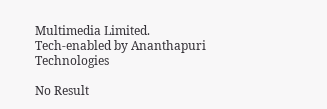Multimedia Limited.
Tech-enabled by Ananthapuri Technologies

No Result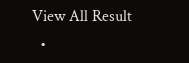View All Result
  •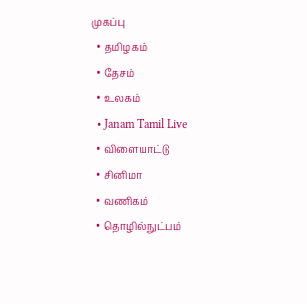முகப்பு
  • தமிழகம்
  • தேசம்
  • உலகம்
  • Janam Tamil Live
  • விளையாட்டு
  • சினிமா
  • வணிகம்
  • தொழில்நுட்பம்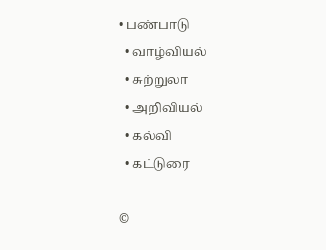• பண்பாடு
  • வாழ்வியல்
  • சுற்றுலா
  • அறிவியல்
  • கல்வி
  • கட்டுரை

©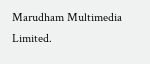Marudham Multimedia Limited.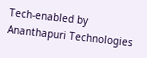Tech-enabled by Ananthapuri Technologies